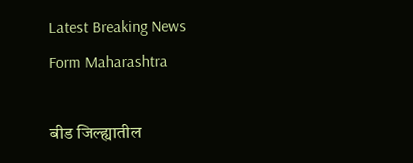Latest Breaking News Form Maharashtra

बीड जिल्ह्यातील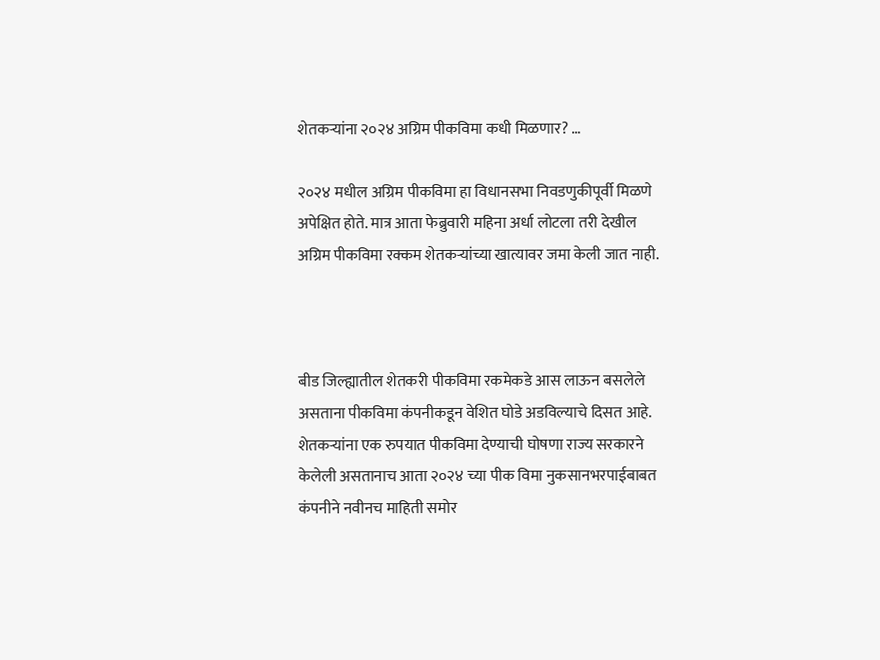शेतकऱ्यांना २०२४ अग्रिम पीकविमा कधी मिळणार? …

२०२४ मधील अग्रिम पीकविमा हा विधानसभा निवडणुकीपूर्वी मिळणे अपेक्षित होते. मात्र आता फेब्रुवारी महिना अर्धा लोटला तरी देखील अग्रिम पीकविमा रक्कम शेतकऱ्यांच्या खात्यावर जमा केली जात नाही.



बीड जिल्ह्यातील शेतकरी पीकविमा रकमेकडे आस लाऊन बसलेले असताना पीकविमा कंपनीकडून वेशित घोडे अडविल्याचे दिसत आहे. शेतकऱ्यांना एक रुपयात पीकविमा देण्याची घोषणा राज्य सरकारने केलेली असतानाच आता २०२४ च्या पीक विमा नुकसानभरपाईबाबत कंपनीने नवीनच माहिती समोर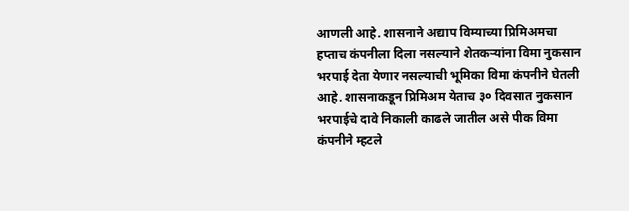आणली आहे. शासनाने अद्याप विम्याच्या प्रिमिअमचा हप्ताच कंपनीला दिला नसल्याने शेतकऱ्यांना विमा नुकसान भरपाई देता येणार नसल्याची भूमिका विमा कंपनीने घेतली आहे. शासनाकडून प्रिमिअम येताच ३० दिवसात नुकसान भरपाईचे दावे निकाली काढले जातील असे पीक विमा कंपनीने म्हटले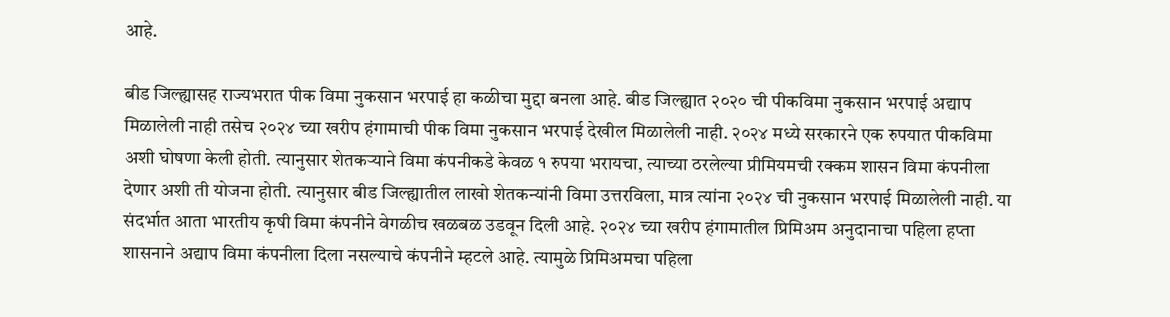आहे.

बीड जिल्ह्यासह राज्यभरात पीक विमा नुकसान भरपाई हा कळीचा मुद्दा बनला आहे. बीड जिल्ह्यात २०२० ची पीकविमा नुकसान भरपाई अद्याप मिळालेली नाही तसेच २०२४ च्या खरीप हंगामाची पीक विमा नुकसान भरपाई देखील मिळालेली नाही. २०२४ मध्ये सरकारने एक रुपयात पीकविमा अशी घोषणा केली होती. त्यानुसार शेतकऱ्याने विमा कंपनीकडे केवळ १ रुपया भरायचा, त्याच्या ठरलेल्या प्रीमियमची रक्कम शासन विमा कंपनीला देणार अशी ती योजना होती. त्यानुसार बीड जिल्ह्यातील लाखो शेतकन्यांनी विमा उत्तरविला, मात्र त्यांना २०२४ ची नुकसान भरपाई मिळालेली नाही. या संदर्भात आता भारतीय कृषी विमा कंपनीने वेगळीच खळबळ उडवून दिली आहे. २०२४ च्या खरीप हंगामातील प्रिमिअम अनुदानाचा पहिला हप्ता शासनाने अद्याप विमा कंपनीला दिला नसल्याचे कंपनीने म्हटले आहे. त्यामुळे प्रिमिअमचा पहिला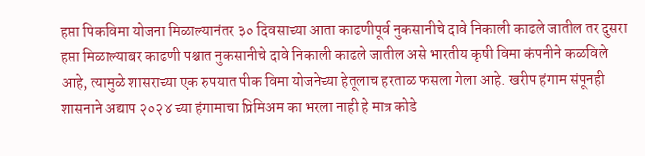हप्ता पिकविमा योजना मिळाल्यानंतर ३० दिवसाच्या आता काढणीपूर्व नुकसानीचे दावे निकाली काढले जातील तर दुसरा हप्ता मिळाल्याबर काढणी पश्चात नुकसानीचे दावे निकाली काढले जातील असे भारतीय कृषी विमा कंपनीने कळविले आहे, त्यामुळे शासराच्या एक रुपयात पीक विमा योजनेच्या हेतूलाच हरताळ फसला गेला आहे. खरीप हंगाम संपूनही शासनाने अद्याप २०२४ च्या हंगामाचा प्रिमिअम का भरला नाही हे मात्र कोडे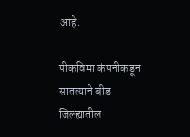आहे.

पीकविमा कंपनीकडून सातत्याने बीड जिल्ह्यातील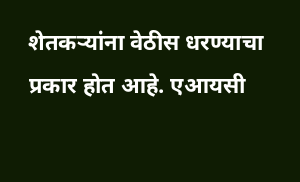शेतकऱ्यांना वेठीस धरण्याचा प्रकार होत आहे. एआयसी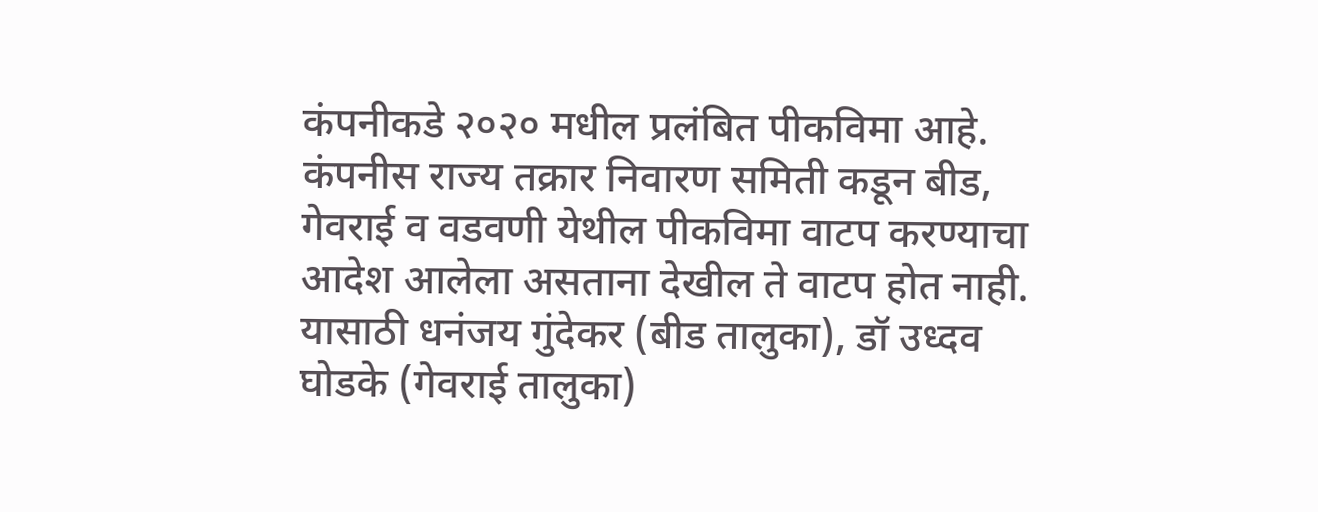कंपनीकडे २०२० मधील प्रलंबित पीकविमा आहे. कंपनीस राज्य तक्रार निवारण समिती कडून बीड, गेवराई व वडवणी येथील पीकविमा वाटप करण्याचा आदेश आलेला असताना देखील ते वाटप होत नाही. यासाठी धनंजय गुंदेकर (बीड तालुका), डॉ उध्दव घोडके (गेवराई तालुका)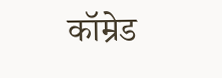कॉम्रेड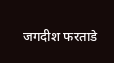जगदीश फरताडे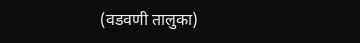(वडवणी तालुका)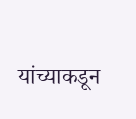यांच्याकडून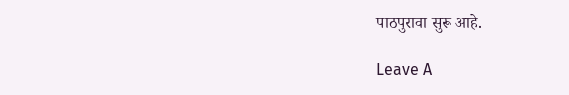पाठपुरावा सुरू आहे.

Leave A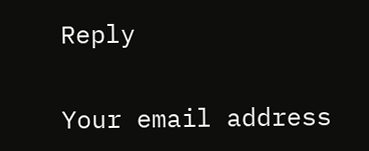Reply

Your email address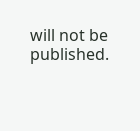will not be published.